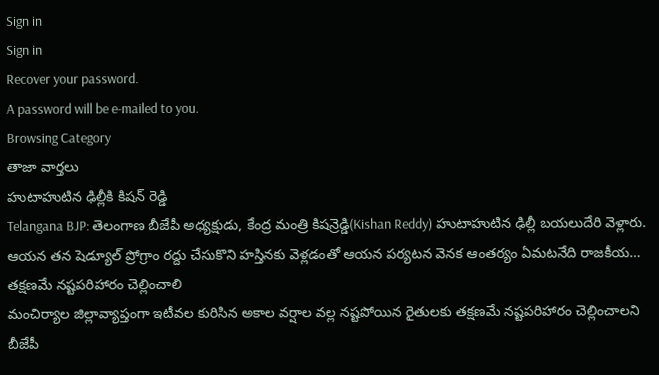Sign in
Sign in
Recover your password.
A password will be e-mailed to you.
Browsing Category
తాజా వార్తలు
హుటాహుటిన ఢిల్లీకి కిషన్ రెడ్డి
Telangana BJP: తెలంగాణ బీజేపీ అధ్యక్షుడు, కేంద్ర మంత్రి కిషన్రెడ్డి(Kishan Reddy) హుటాహుటిన ఢిల్లీ బయలుదేరి వెళ్లారు. ఆయన తన షెడ్యూల్ ప్రోగ్రాం రద్దు చేసుకొని హస్తినకు వెళ్లడంతో ఆయన పర్యటన వెనక ఆంతర్యం ఏమటనేది రాజకీయ…
తక్షణమే నష్టపరిహారం చెల్లించాలి
మంచిర్యాల జిల్లావ్యాప్తంగా ఇటీవల కురిసిన అకాల వర్షాల వల్ల నష్టపోయిన రైతులకు తక్షణమే నష్టపరిహారం చెల్లించాలని బీజేపీ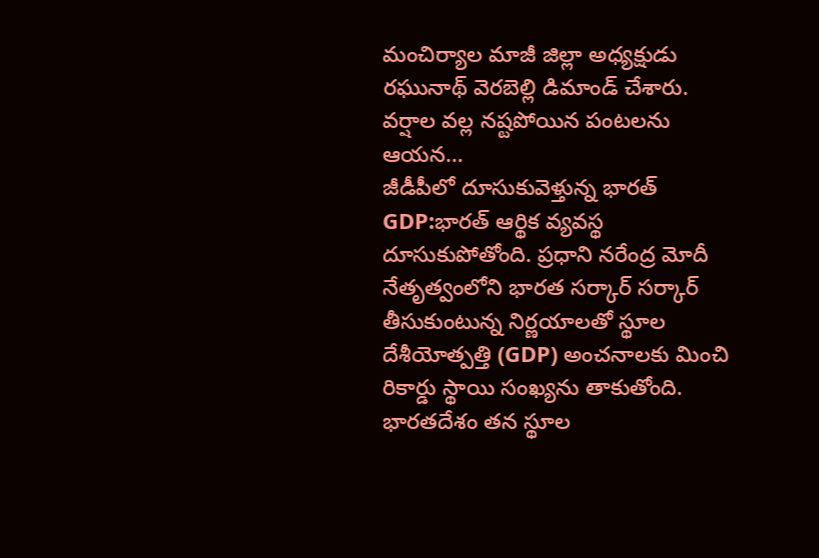మంచిర్యాల మాజీ జిల్లా అధ్యక్షుడు రఘునాథ్ వెరబెల్లి డిమాండ్ చేశారు. వర్షాల వల్ల నష్టపోయిన పంటలను ఆయన…
జీడీపీలో దూసుకువెళ్తున్న భారత్
GDP:భారత్ ఆర్థిక వ్యవస్థ దూసుకుపోతోంది. ప్రధాని నరేంద్ర మోదీ నేతృత్వంలోని భారత సర్కార్ సర్కార్ తీసుకుంటున్న నిర్ణయాలతో స్థూల దేశీయోత్పత్తి (GDP) అంచనాలకు మించి రికార్డు స్థాయి సంఖ్యను తాకుతోంది. భారతదేశం తన స్థూల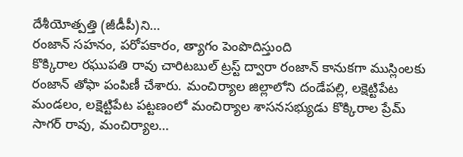దేశీయోత్పత్తి (జీడీపీ)ని…
రంజాన్ సహనం, పరోపకారం, త్యాగం పెంపొదిస్తుంది
కొక్కిరాల రఘుపతి రావు చారిటబుల్ ట్రస్ట్ ద్వారా రంజాన్ కానుకగా ముస్లింలకు రంజాన్ తోఫా పంపిణీ చేశారు. మంచిర్యాల జిల్లాలోని దండేపల్లి, లక్షెట్టిపేట మండలం, లక్షెట్టిపేట పట్టణంలో మంచిర్యాల శాసనసభ్యుడు కొక్కిరాల ప్రేమ్ సాగర్ రావు, మంచిర్యాల…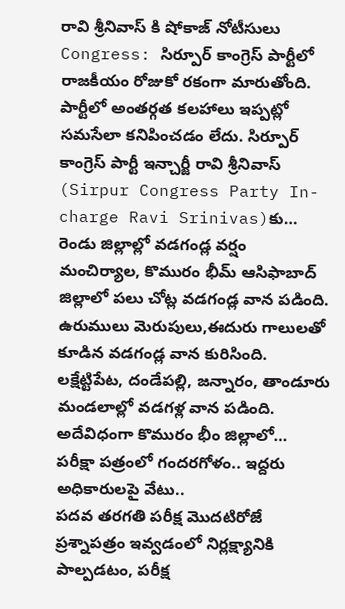రావి శ్రీనివాస్ కి షోకాజ్ నోటీసులు
Congress: సిర్పూర్ కాంగ్రెస్ పార్టీలో రాజకీయం రోజుకో రకంగా మారుతోంది. పార్టీలో అంతర్గత కలహాలు ఇప్పట్లో సమసేలా కనిపించడం లేదు. సిర్పూర్ కాంగ్రెస్ పార్టీ ఇన్చార్జీ రావి శ్రీనివాస్ (Sirpur Congress Party In-charge Ravi Srinivas)కు…
రెండు జిల్లాల్లో వడగండ్ల వర్షం
మంచిర్యాల, కొమురం భీమ్ ఆసిఫాబాద్ జిల్లాలో పలు చోట్ల వడగండ్ల వాన పడింది. ఉరుములు మెరుపులు,ఈదురు గాలులతో కూడిన వడగండ్ల వాన కురిసింది. లక్షేట్టిపేట, దండేపల్లి, జన్నారం, తాండూరు మండలాల్లో వడగళ్ల వాన పడింది. అదేవిధంగా కొమురం భీం జిల్లాలో…
పరీక్షా పత్రంలో గందరగోళం.. ఇద్దరు అధికారులపై వేటు..
పదవ తరగతి పరీక్ష మొదటిరోజే ప్రశ్నాపత్రం ఇవ్వడంలో నిర్లక్ష్యానికి పాల్పడటం, పరీక్ష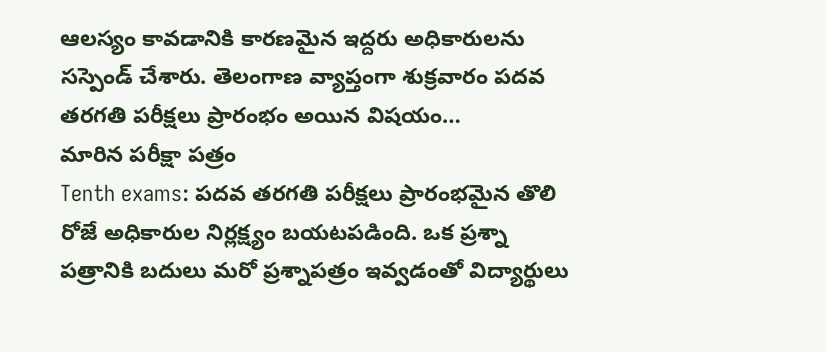ఆలస్యం కావడానికి కారణమైన ఇద్దరు అధికారులను సస్పెండ్ చేశారు. తెలంగాణ వ్యాప్తంగా శుక్రవారం పదవ తరగతి పరీక్షలు ప్రారంభం అయిన విషయం…
మారిన పరీక్షా పత్రం
Tenth exams: పదవ తరగతి పరీక్షలు ప్రారంభమైన తొలి రోజే అధికారుల నిర్లక్ష్యం బయటపడింది. ఒక ప్రశ్నా పత్రానికి బదులు మరో ప్రశ్నాపత్రం ఇవ్వడంతో విద్యార్థులు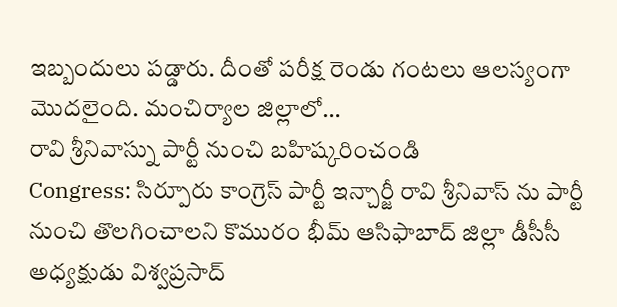ఇబ్బందులు పడ్డారు. దీంతో పరీక్ష రెండు గంటలు ఆలస్యంగా మొదలైంది. మంచిర్యాల జిల్లాలో…
రావి శ్రీనివాస్ను పార్టీ నుంచి బహిష్కరించండి
Congress: సిర్పూరు కాంగ్రెస్ పార్టీ ఇన్చార్జీ రావి శ్రీనివాస్ ను పార్టీ నుంచి తొలగించాలని కొమురం భీమ్ ఆసిఫాబాద్ జిల్లా డీసీసీ అధ్యక్షుడు విశ్వప్రసాద్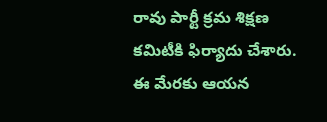రావు పార్టీ క్రమ శిక్షణ కమిటీకి ఫిర్యాదు చేశారు. ఈ మేరకు ఆయన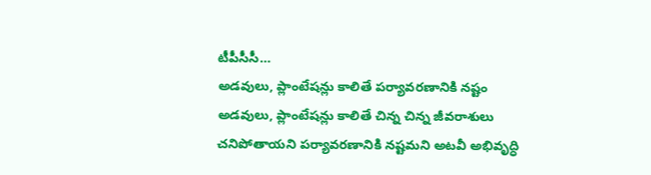టీపీసీసీ…
అడవులు, ప్లాంటేషన్లు కాలితే పర్యావరణానికి నష్టం
అడవులు, ప్లాంటేషన్లు కాలితే చిన్న చిన్న జీవరాశులు చనిపోతాయని పర్యావరణానికి నష్టమని అటవీ అభివృద్ధి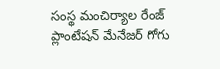సంస్థ మంచిర్యాల రేంజ్ ప్లాంటేషన్ మేనేజర్ గోగు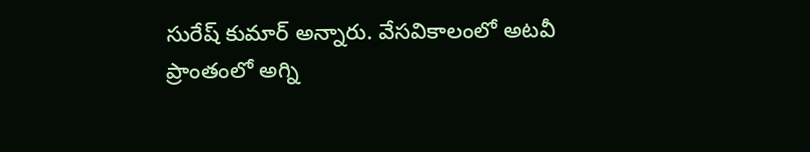సురేష్ కుమార్ అన్నారు. వేసవికాలంలో అటవీ ప్రాంతంలో అగ్ని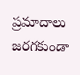ప్రమాదాలు జరగకుండా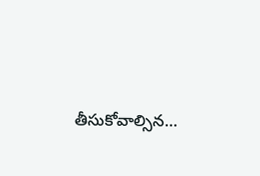తీసుకోవాల్సిన…